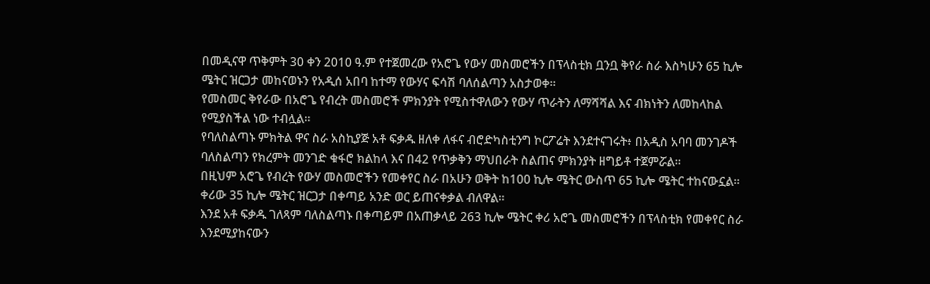በመዲናዋ ጥቅምት 30 ቀን 2010 ዓ.ም የተጀመረው የአሮጌ የውሃ መስመሮችን በፕላስቲክ ቧንቧ ቅየራ ስራ እስካሁን 65 ኪሎ ሜትር ዝርጋታ መከናወኑን የአዲሰ አበባ ከተማ የውሃና ፍሳሽ ባለሰልጣን አስታወቀ።
የመስመር ቅየራው በአሮጌ የብረት መስመሮች ምክንያት የሚስተዋለውን የውሃ ጥራትን ለማሻሻል እና ብክነትን ለመከላከል የሚያስችል ነው ተብሏል።
የባለስልጣኑ ምክትል ዋና ስራ አስኪያጅ አቶ ፍቃዱ ዘለቀ ለፋና ብሮድካስቲንግ ኮርፖሬት እንደተናገሩት፥ በአዲስ አባባ መንገዶች ባለስልጣን የክረምት መንገድ ቁፋሮ ክልከላ እና በ42 የጥቃቅን ማህበራት ስልጠና ምክንያት ዘግይቶ ተጀምሯል።
በዚህም አሮጌ የብረት የውሃ መስመሮችን የመቀየር ስራ በአሁን ወቅት ከ100 ኪሎ ሜትር ውስጥ 65 ኪሎ ሜትር ተከናውኗል።
ቀሪው 35 ኪሎ ሜትር ዝርጋታ በቀጣይ አንድ ወር ይጠናቀቃል ብለዋል።
እንደ አቶ ፍቃዱ ገለጻም ባለስልጣኑ በቀጣይም በአጠቃላይ 263 ኪሎ ሜትር ቀሪ አሮጌ መስመሮችን በፕላስቲክ የመቀየር ስራ እንደሚያከናውን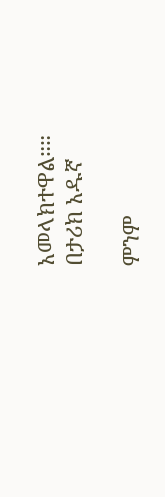አመላክተዋል።።
በታሪክ አዱኛ

ምንም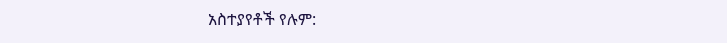አስተያየቶች የሉም: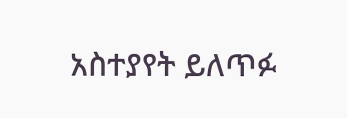አስተያየት ይለጥፉ